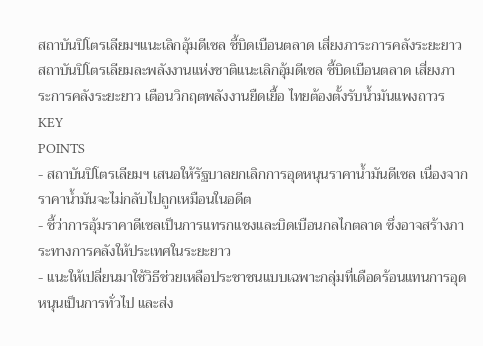สถาบันปิโตรเลียมฯแนะเลิกอุ้มดีเซล ชี้บิดเบือนตลาด เสี่ยงภาระการคลังระยะยาว
สถาบันปิโตรเลียมละพลังงานแห่งชาติแนะเลิกอุ้มดีเซล ชี้บิดเบือนตลาด เสี่ยงภาระการคลังระยะยาว เตือนวิกฤตพลังงานยืดเยื้อ ไทยต้องตั้งรับน้ำมันแพงถาวร
KEY
POINTS
- สถาบันปิโตรเลียมฯ เสนอให้รัฐบาลยกเลิกการอุดหนุนราคาน้ำมันดีเซล เนื่องจากราคาน้ำมันจะไม่กลับไปถูกเหมือนในอดีต
- ชี้ว่าการอุ้มราคาดีเซลเป็นการแทรกแซงและบิดเบือนกลไกตลาด ซึ่งอาจสร้างภาระทางการคลังให้ประเทศในระยะยาว
- แนะให้เปลี่ยนมาใช้วิธีช่วยเหลือประชาชนแบบเฉพาะกลุ่มที่เดือดร้อนแทนการอุดหนุนเป็นการทั่วไป และส่ง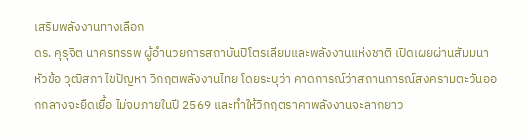เสริมพลังงานทางเลือก
ดร. คุรุจิต นาครทรรพ ผู้อำนวยการสถาบันปิโตรเลียมและพลังงานแห่งชาติ เปิดเผยผ่านสัมมนาหัวข้อ วุฒิสภา ไขปัญหา วิกฤตพลังงานไทย โดยระบุว่า คาดการณ์ว่าสถานการณ์สงครามตะวันออกกลางจะยืดเยื้อ ไม่จบภายในปี 2569 และทำให้วิกฤตราคาพลังงานจะลากยาว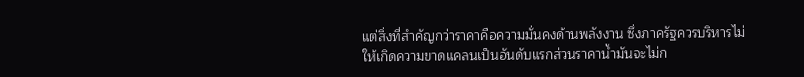แต่สิ่งที่สำคัญกว่าราคาคือความมั่นคงด้านพลังงาน ซึ่งภาครัฐควรบริหารไม่ให้เกิดความขาดแคลนเป็นอันดับแรกส่วนราคาน้ำมันจะไม่ก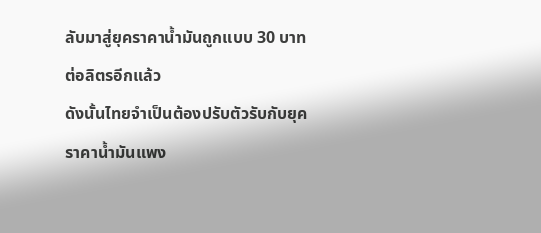ลับมาสู่ยุคราคาน้ำมันถูกแบบ 30 บาทต่อลิตรอีกแล้ว
ดังนั้นไทยจำเป็นต้องปรับตัวรับกับยุคราคาน้ำมันแพง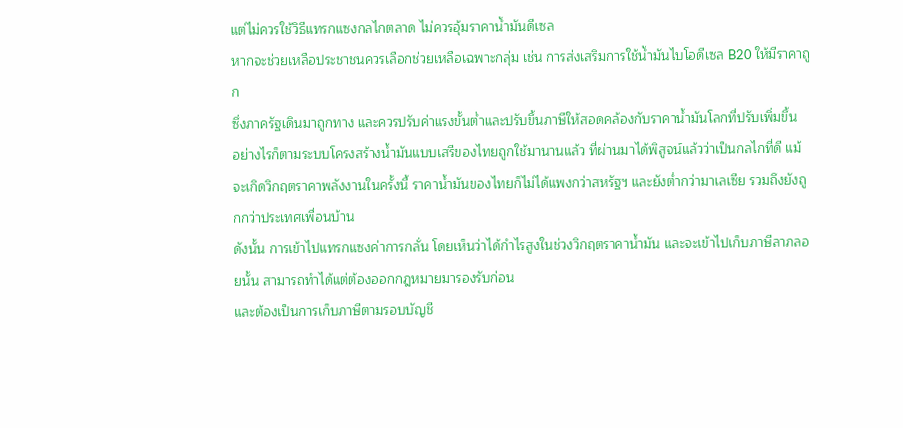แต่ไม่ควรใช้วิธีแทรกแซงกลไกตลาด ไม่ควรอุ้มราคาน้ำมันดีเซล
หากจะช่วยเหลือประชาชนควรเลือกช่วยเหลือเฉพาะกลุ่ม เช่น การส่งเสริมการใช้น้ำมันไบโอดีเซล B20 ให้มีราคาถูก
ซึ่งภาครัฐเดินมาถูกทาง และควรปรับค่าแรงขั้นต่ำและปรับขึ้นภาษีให้สอดคล้องกับราคาน้ำมันโลกที่ปรับเพิ่มขึ้น
อย่างไรก็ตามระบบโครงสร้างน้ำมันแบบเสรีของไทยถูกใช้มานานแล้ว ที่ผ่านมาได้พิสูจน์แล้วว่าเป็นกลไกที่ดี แม้จะเกิดวิกฤตราคาพลังงานในครั้งนี้ ราคาน้ำมันของไทยก็ไม่ได้แพงกว่าสหรัฐฯ และยังต่ำกว่ามาเลเซีย รวมถึงยังถูกกว่าประเทศเพื่อนบ้าน
ดังนั้น การเข้าไปแทรกแซงค่าการกลั่น โดยเห็นว่าได้กำไรสูงในช่วงวิกฤตราคาน้ำมัน และจะเข้าไปเก็บภาษีลาภลอยนั้น สามารถทำได้แต่ต้องออกกฎหมายมารองรับก่อน
และต้องเป็นการเก็บภาษีตามรอบบัญชี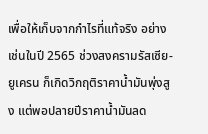เพื่อให้เก็บจากกำไรที่แท้จริง อย่างเช่นในปี 2565 ช่วงสงครามรัสเซีย-ยูเครน ก็เกิดวิกฤติราคาน้ำมันพุ่งสูง แต่พอปลายปีราคาน้ำมันลด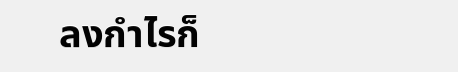ลงกำไรก็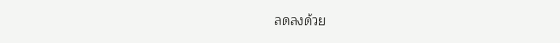ลดลงด้วย